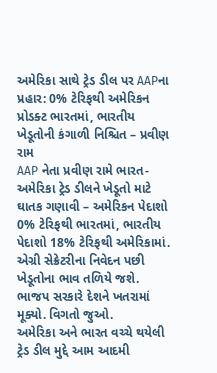અમેરિકા સાથે ટ્રેડ ડીલ પર AAPના પ્રહાર: 0% ટેરિફથી અમેરિકન પ્રોડક્ટ ભારતમાં, ભારતીય ખેડૂતોની કંગાળી નિશ્ચિત – પ્રવીણ રામ
AAP નેતા પ્રવીણ રામે ભારત-અમેરિકા ટ્રેડ ડીલને ખેડૂતો માટે ઘાતક ગણાવી – અમેરિકન પેદાશો 0% ટેરિફથી ભારતમાં, ભારતીય પેદાશો 18% ટેરિફથી અમેરિકામાં. એગ્રી સેક્રેટરીના નિવેદન પછી ખેડૂતોના ભાવ તળિયે જશે. ભાજપ સરકારે દેશને ખતરામાં મૂક્યો. વિગતો જુઓ.
અમેરિકા અને ભારત વચ્ચે થયેલી ટ્રેડ ડીલ મુદ્દે આમ આદમી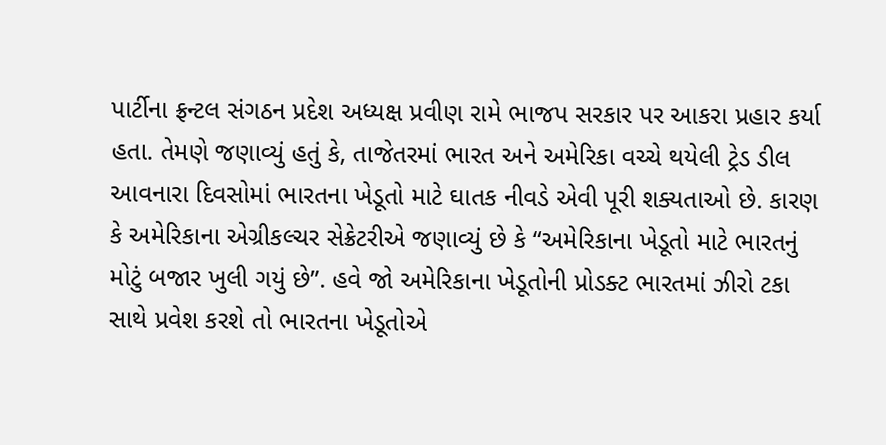પાર્ટીના ફ્રન્ટલ સંગઠન પ્રદેશ અધ્યક્ષ પ્રવીણ રામે ભાજપ સરકાર પર આકરા પ્રહાર કર્યા હતા. તેમણે જણાવ્યું હતું કે, તાજેતરમાં ભારત અને અમેરિકા વચ્ચે થયેલી ટ્રેડ ડીલ આવનારા દિવસોમાં ભારતના ખેડૂતો માટે ઘાતક નીવડે એવી પૂરી શક્યતાઓ છે. કારણ કે અમેરિકાના એગ્રીકલ્ચર સેક્રેટરીએ જણાવ્યું છે કે “અમેરિકાના ખેડૂતો માટે ભારતનું મોટું બજાર ખુલી ગયું છે”. હવે જો અમેરિકાના ખેડૂતોની પ્રોડક્ટ ભારતમાં ઝીરો ટકા સાથે પ્રવેશ કરશે તો ભારતના ખેડૂતોએ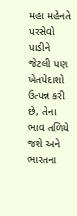મહા મહેનતે પરસેવો પાડીને જેટલી પણ ખેતપેદાશો ઉત્પન્ન કરી છે, તેના ભાવ તળિયે જશે અને ભારતના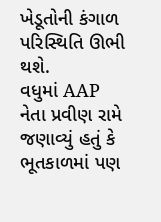ખેડૂતોની કંગાળ પરિસ્થિતિ ઊભી થશે.
વધુમાં AAP નેતા પ્રવીણ રામે જણાવ્યું હતું કે ભૂતકાળમાં પણ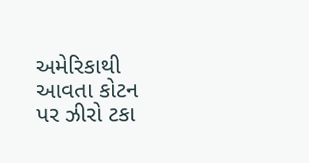અમેરિકાથી આવતા કોટન પર ઝીરો ટકા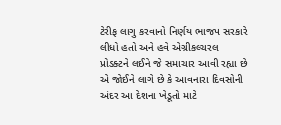ટેરીફ લાગુ કરવાનો નિર્ણય ભાજપ સરકારે લીધો હતો અને હવે એગ્રીકલ્ચરલ પ્રોડક્ટને લઈને જે સમાચાર આવી રહ્યા છે એ જોઈને લાગે છે કે આવનારા દિવસોની અંદર આ દેશના ખેડૂતો માટે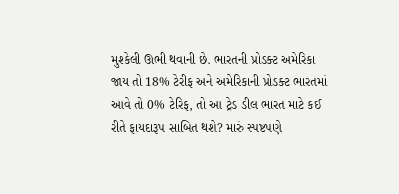મુશ્કેલી ઊભી થવાની છે. ભારતની પ્રોડક્ટ અમેરિકા જાય તો 18% ટેરીફ અને અમેરિકાની પ્રોડક્ટ ભારતમાં આવે તો 0% ટેરિફ, તો આ ટ્રેડ ડીલ ભારત માટે કઈ રીતે ફાયદારૂપ સાબિત થશે? મારું સ્પષ્ટપણે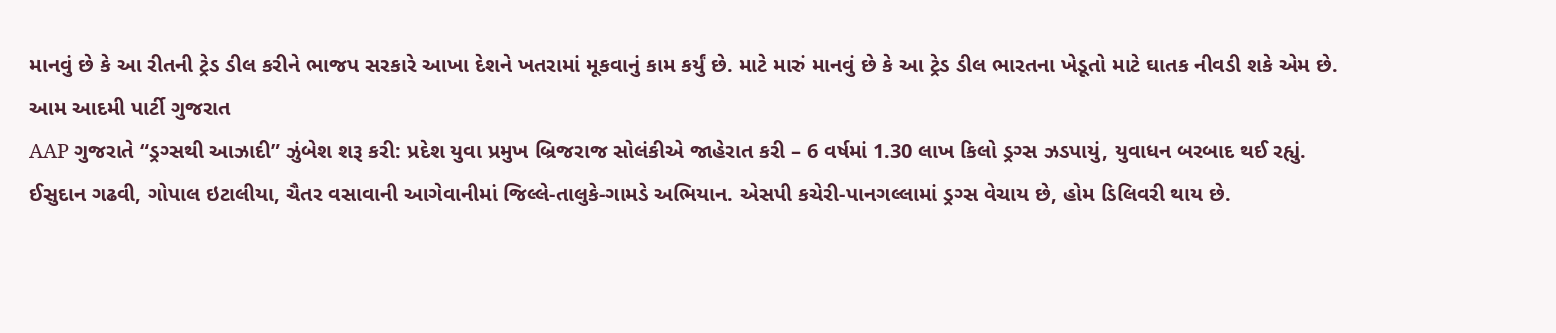માનવું છે કે આ રીતની ટ્રેડ ડીલ કરીને ભાજપ સરકારે આખા દેશને ખતરામાં મૂકવાનું કામ કર્યું છે. માટે મારું માનવું છે કે આ ટ્રેડ ડીલ ભારતના ખેડૂતો માટે ઘાતક નીવડી શકે એમ છે.
આમ આદમી પાર્ટી ગુજરાત
AAP ગુજરાતે “ડ્રગ્સથી આઝાદી” ઝુંબેશ શરૂ કરી: પ્રદેશ યુવા પ્રમુખ બ્રિજરાજ સોલંકીએ જાહેરાત કરી – 6 વર્ષમાં 1.30 લાખ કિલો ડ્રગ્સ ઝડપાયું, યુવાધન બરબાદ થઈ રહ્યું. ઈસુદાન ગઢવી, ગોપાલ ઇટાલીયા, ચૈતર વસાવાની આગેવાનીમાં જિલ્લે-તાલુકે-ગામડે અભિયાન. એસપી કચેરી-પાનગલ્લામાં ડ્રગ્સ વેચાય છે, હોમ ડિલિવરી થાય છે.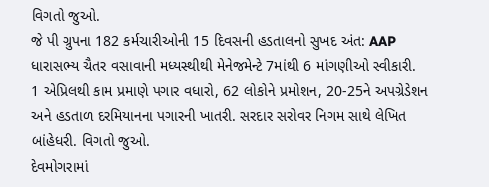વિગતો જુઓ.
જે પી ગ્રુપના 182 કર્મચારીઓની 15 દિવસની હડતાલનો સુખદ અંત: AAP ધારાસભ્ય ચૈતર વસાવાની મધ્યસ્થીથી મેનેજમેન્ટે 7માંથી 6 માંગણીઓ સ્વીકારી. 1 એપ્રિલથી કામ પ્રમાણે પગાર વધારો, 62 લોકોને પ્રમોશન, 20-25ને અપગ્રેડેશન અને હડતાળ દરમિયાનના પગારની ખાતરી. સરદાર સરોવર નિગમ સાથે લેખિત બાંહેધરી. વિગતો જુઓ.
દેવમોગરામાં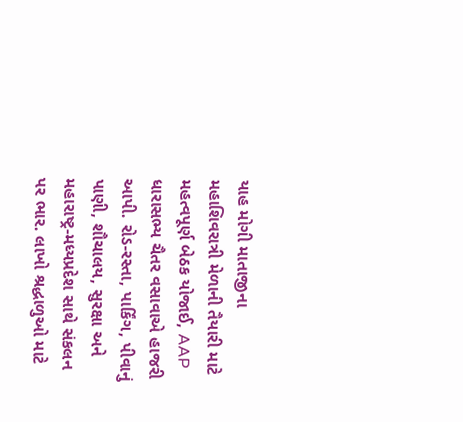યાહ મોગી માતાજીના મહાશિવરાત્રી મેળાની તૈયારી માટે મહત્વપૂર્ણ બેઠક યોજાઈ, AAP ધારાસભ્ય ચૈતર વસાવાએ હાજરી આપી. રોડ-રસ્તા, પાર્કિંગ, પીવાનું પાણી, શૌચાલય, સુરક્ષા અને મહારાષ્ટ્ર-મધ્યપ્રદેશ સાથે સંકલન પર ભાર. લાખો શ્રદ્ધાળુઓ માટે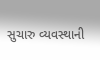સુચારુ વ્યવસ્થાની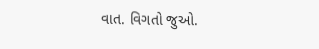વાત. વિગતો જુઓ.